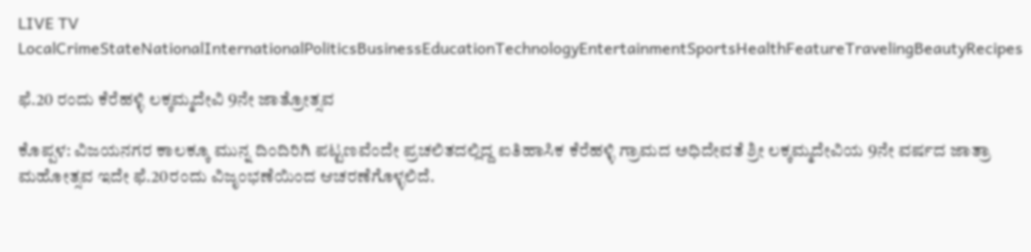LIVE TV LocalCrimeStateNationalInternationalPoliticsBusinessEducationTechnologyEntertainmentSportsHealthFeatureTravelingBeautyRecipes

ಫೆ.20 ರಂದು ಕೆರೆಹಳ್ಳಿ ಲಕ್ಕಮ್ಮದೇವಿ 9ನೇ ಜಾತ್ರೋತ್ಸವ

ಕೊಪ್ಪಳ: ವಿಜಯನಗರ ಕಾಲಕ್ಕೂ ಮುನ್ನ ದಿಂದಿರಿಗಿ ಪಟ್ಟಣವೆಂದೇ ಪ್ರಚಲಿತದಲ್ಲಿದ್ದ ಐತಿಹಾಸಿಕ ಕೆರೆಹಳ್ಳಿ ಗ್ರಾಮದ ಅಧಿದೇವತೆ ಶ್ರೀ ಲಕ್ಕಮ್ಮದೇವಿಯ 9ನೇ ವರ್ಷದ ಜಾತ್ರಾ ಮಹೋತ್ಸವ ಇದೇ ಫೆ.20ರಂದು ವಿಜೃಂಭಣೆಯಿಂದ ಆಚರಣೆಗೊಳ್ಳಲಿದೆ.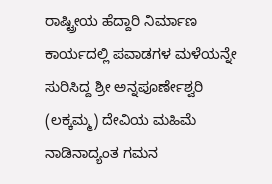ರಾಷ್ಟ್ರೀಯ ಹೆದ್ದಾರಿ ನಿರ್ಮಾಣ ಕಾರ್ಯದಲ್ಲಿ ಪವಾಡಗಳ ಮಳೆಯನ್ನೇ ಸುರಿಸಿದ್ದ ಶ್ರೀ ಅನ್ನಪೂರ್ಣೇಶ್ವರಿ (ಲಕ್ಕಮ್ಮ) ದೇವಿಯ ಮಹಿಮೆ ನಾಡಿನಾದ್ಯಂತ ಗಮನ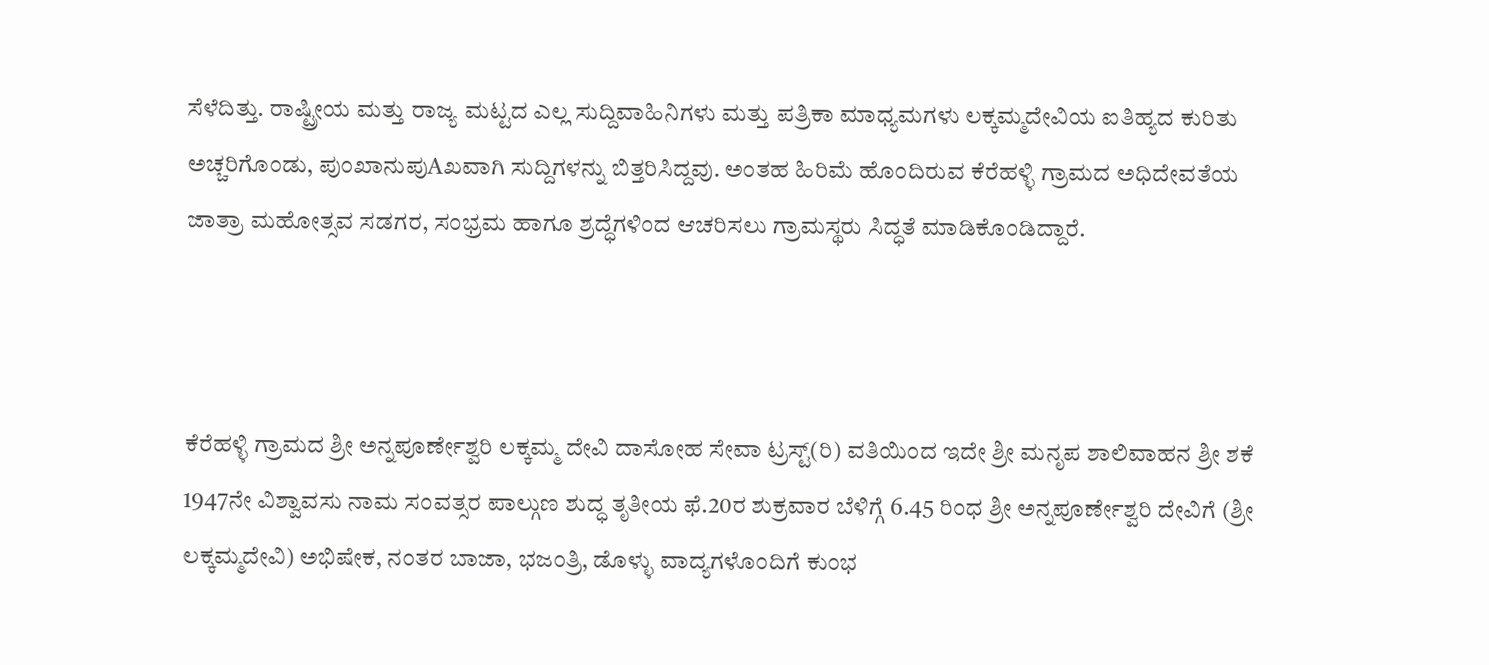ಸೆಳೆದಿತ್ತು. ರಾಷ್ಟ್ರೀಯ ಮತ್ತು ರಾಜ್ಯ ಮಟ್ಟದ ಎಲ್ಲ ಸುದ್ದಿವಾಹಿನಿಗಳು ಮತ್ತು ಪತ್ರಿಕಾ ಮಾಧ್ಯಮಗಳು ಲಕ್ಕಮ್ಮದೇವಿಯ ಐತಿಹ್ಯದ ಕುರಿತು ಅಚ್ಚರಿಗೊಂಡು, ಪುಂಖಾನುಪುAಖವಾಗಿ ಸುದ್ದಿಗಳನ್ನು ಬಿತ್ತರಿಸಿದ್ದವು. ಅಂತಹ ಹಿರಿಮೆ ಹೊಂದಿರುವ ಕೆರೆಹಳ್ಳಿ ಗ್ರಾಮದ ಅಧಿದೇವತೆಯ ಜಾತ್ರಾ ಮಹೋತ್ಸವ ಸಡಗರ, ಸಂಭ್ರಮ ಹಾಗೂ ಶ್ರದ್ಧೆಗಳಿಂದ ಆಚರಿಸಲು ಗ್ರಾಮಸ್ಥರು ಸಿದ್ಧತೆ ಮಾಡಿಕೊಂಡಿದ್ದಾರೆ.



ಕೆರೆಹಳ್ಳಿ ಗ್ರಾಮದ ಶ್ರೀ ಅನ್ನಪೂರ್ಣೇಶ್ವರಿ ಲಕ್ಕಮ್ಮ ದೇವಿ ದಾಸೋಹ ಸೇವಾ ಟ್ರಸ್ಟ್(ರಿ) ವತಿಯಿಂದ ಇದೇ ಶ್ರೀ ಮನೃಪ ಶಾಲಿವಾಹನ ಶ್ರೀ ಶಕೆ 1947ನೇ ವಿಶ್ವಾವಸು ನಾಮ ಸಂವತ್ಸರ ಪಾಲ್ಗುಣ ಶುದ್ಧ ತೃತೀಯ ಫೆ.20ರ ಶುಕ್ರವಾರ ಬೆಳಿಗ್ಗೆ 6.45 ರಿಂಧ ಶ್ರೀ ಅನ್ನಪೂರ್ಣೇಶ್ವರಿ ದೇವಿಗೆ (ಶ್ರೀ ಲಕ್ಕಮ್ಮದೇವಿ) ಅಭಿಷೇಕ, ನಂತರ ಬಾಜಾ, ಭಜಂತ್ರಿ, ಡೊಳ್ಳು ವಾದ್ಯಗಳೊಂದಿಗೆ ಕುಂಭ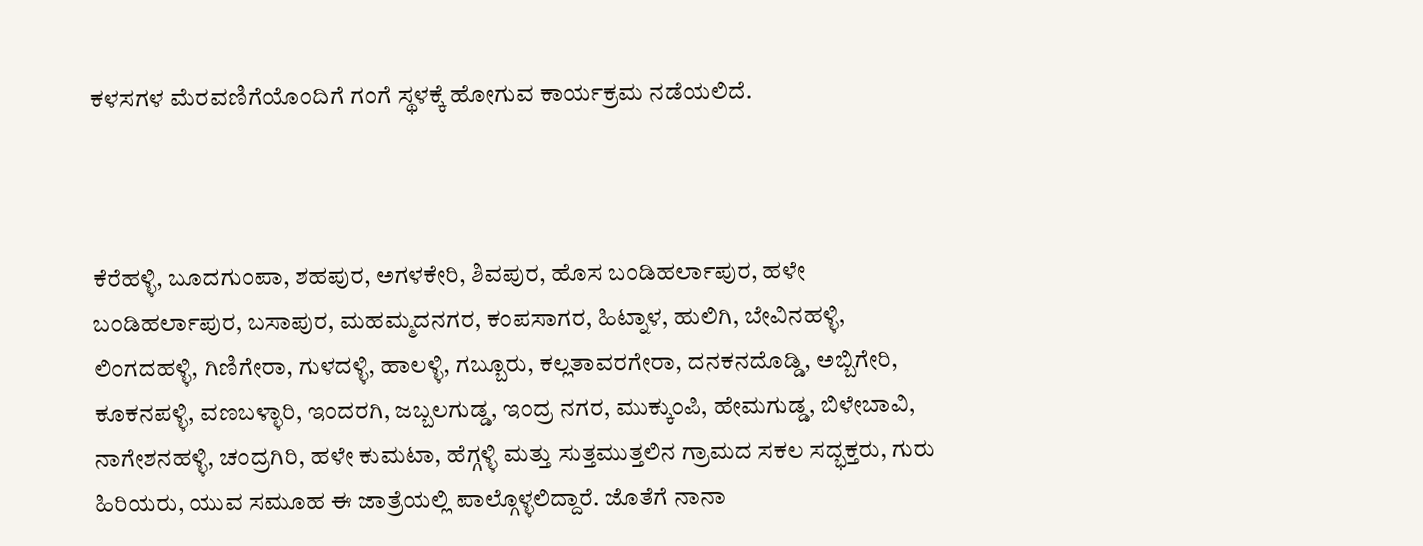ಕಳಸಗಳ ಮೆರವಣಿಗೆಯೊಂದಿಗೆ ಗಂಗೆ ಸ್ಥಳಕ್ಕೆ ಹೋಗುವ ಕಾರ್ಯಕ್ರಮ ನಡೆಯಲಿದೆ.



ಕೆರೆಹಳ್ಳಿ, ಬೂದಗುಂಪಾ, ಶಹಪುರ, ಅಗಳಕೇರಿ, ಶಿವಪುರ, ಹೊಸ ಬಂಡಿಹರ್ಲಾಪುರ, ಹಳೇ ಬಂಡಿಹರ್ಲಾಪುರ, ಬಸಾಪುರ, ಮಹಮ್ಮದನಗರ, ಕಂಪಸಾಗರ, ಹಿಟ್ನಾಳ, ಹುಲಿಗಿ, ಬೇವಿನಹಳ್ಳಿ, ಲಿಂಗದಹಳ್ಳಿ, ಗಿಣಿಗೇರಾ, ಗುಳದಳ್ಳಿ, ಹಾಲಳ್ಳಿ, ಗಬ್ಬೂರು, ಕಲ್ಲತಾವರಗೇರಾ, ದನಕನದೊಡ್ಡಿ, ಅಬ್ಬಿಗೇರಿ, ಕೂಕನಪಳ್ಳಿ, ವಣಬಳ್ಳಾರಿ, ಇಂದರಗಿ, ಜಬ್ಬಲಗುಡ್ಡ, ಇಂದ್ರ ನಗರ, ಮುಕ್ಕುಂಪಿ, ಹೇಮಗುಡ್ಡ, ಬಿಳೇಬಾವಿ, ನಾಗೇಶನಹಳ್ಳಿ, ಚಂದ್ರಗಿರಿ, ಹಳೇ ಕುಮಟಾ, ಹೆಗ್ಗಳ್ಳಿ ಮತ್ತು ಸುತ್ತಮುತ್ತಲಿನ ಗ್ರಾಮದ ಸಕಲ ಸದ್ಭಕ್ತರು, ಗುರು ಹಿರಿಯರು, ಯುವ ಸಮೂಹ ಈ ಜಾತ್ರೆಯಲ್ಲಿ ಪಾಲ್ಗೊಳ್ಳಲಿದ್ದಾರೆ. ಜೊತೆಗೆ ನಾನಾ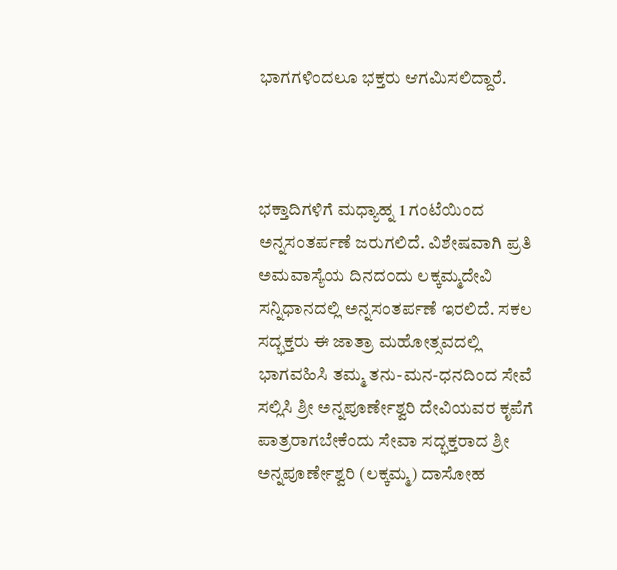ಭಾಗಗಳಿಂದಲೂ ಭಕ್ತರು ಆಗಮಿಸಲಿದ್ದಾರೆ.



ಭಕ್ತಾದಿಗಳಿಗೆ ಮಧ್ಯಾಹ್ನ 1 ಗಂಟೆಯಿಂದ ಅನ್ನಸಂತರ್ಪಣೆ ಜರುಗಲಿದೆ. ವಿಶೇಷವಾಗಿ ಪ್ರತಿ ಅಮವಾಸ್ಯೆಯ ದಿನದ೦ದು ಲಕ್ಕಮ್ಮದೇವಿ ಸನ್ನಿಧಾನದಲ್ಲಿ ಅನ್ನಸಂತರ್ಪಣೆ ಇರಲಿದೆ. ಸಕಲ ಸದ್ಭಕ್ತರು ಈ ಜಾತ್ರಾ ಮಹೋತ್ಸವದಲ್ಲಿ ಭಾಗವಹಿಸಿ ತಮ್ಮ ತನು-ಮನ-ಧನದಿಂದ ಸೇವೆ ಸಲ್ಲಿಸಿ ಶ್ರೀ ಅನ್ನಪೂರ್ಣೇಶ್ವರಿ ದೇವಿಯವರ ಕೃಪೆಗೆ ಪಾತ್ರರಾಗಬೇಕೆಂದು ಸೇವಾ ಸದ್ಭಕ್ತರಾದ ಶ್ರೀ ಅನ್ನಪೂರ್ಣೇಶ್ವರಿ (ಲಕ್ಕಮ್ಮ) ದಾಸೋಹ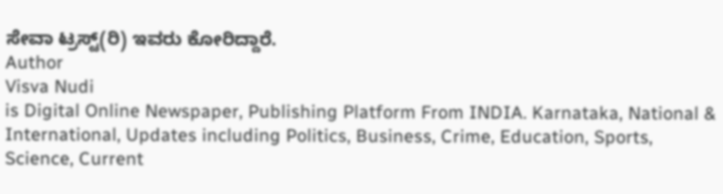ಸೇವಾ ಟ್ರಸ್ಟ್(ರಿ) ಇವರು ಕೋರಿದ್ದಾರೆ.
Author
Visva Nudi
is Digital Online Newspaper, Publishing Platform From INDIA. Karnataka, National & International, Updates including Politics, Business, Crime, Education, Sports, Science, Current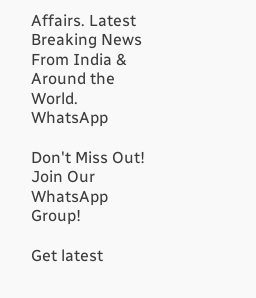Affairs. Latest Breaking News From India & Around the World.
WhatsApp

Don't Miss Out! Join Our WhatsApp Group!

Get latest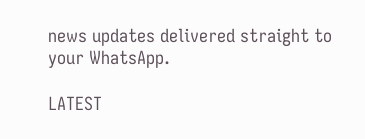news updates delivered straight to your WhatsApp.

LATEST